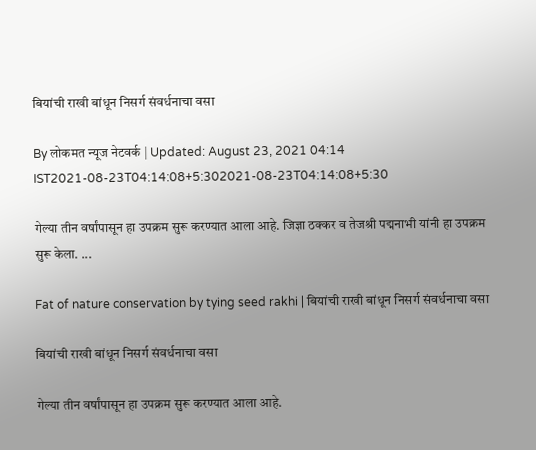बियांची राखी बांधून निसर्ग संवर्धनाचा वसा

By लोकमत न्यूज नेटवर्क | Updated: August 23, 2021 04:14 IST2021-08-23T04:14:08+5:302021-08-23T04:14:08+5:30

गेल्या तीन वर्षांपासून हा उपक्रम सुरू करण्यात आला आहे. जिज्ञा ठक्कर व तेजश्री पद्मनाभी यांनी हा उपक्रम सुरू केला. ...

Fat of nature conservation by tying seed rakhi | बियांची राखी बांधून निसर्ग संवर्धनाचा वसा

बियांची राखी बांधून निसर्ग संवर्धनाचा वसा

गेल्या तीन वर्षांपासून हा उपक्रम सुरू करण्यात आला आहे.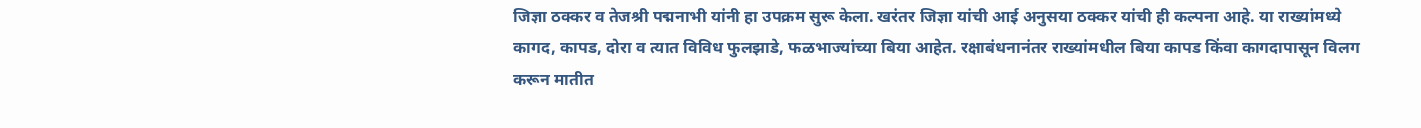जिज्ञा ठक्कर व तेजश्री पद्मनाभी यांनी हा उपक्रम सुरू केला. खरंतर जिज्ञा यांची आई अनुसया ठक्कर यांची ही कल्पना आहे. या राख्यांमध्ये कागद, कापड, दोरा व त्यात विविध फुलझाडे, फळभाज्यांच्या बिया आहेत. रक्षाबंधनानंतर राख्यांमधील बिया कापड किंवा कागदापासून विलग करून मातीत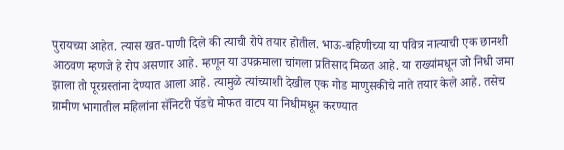पुरायच्या आहेत. त्यास खत-पाणी दिले की त्याची रोपे तयार होतील. भाऊ-बहिणीच्या या पवित्र नात्याची एक छानशी आठवण म्हणजे हे रोप असणार आहे. म्हणून या उपक्रमाला चांगला प्रतिसाद मिळत आहे. या राख्यांमधून जो निधी जमा झाला तो पूरग्रस्तांना देण्यात आला आहे. त्यामुळे त्यांच्याशी देखील एक गोड माणुसकीचे नाते तयार केले आहे. तसेच ग्रामीण भागातील महिलांना सॅनिटरी पॅडचे मोफत वाटप या निधीमधून करण्यात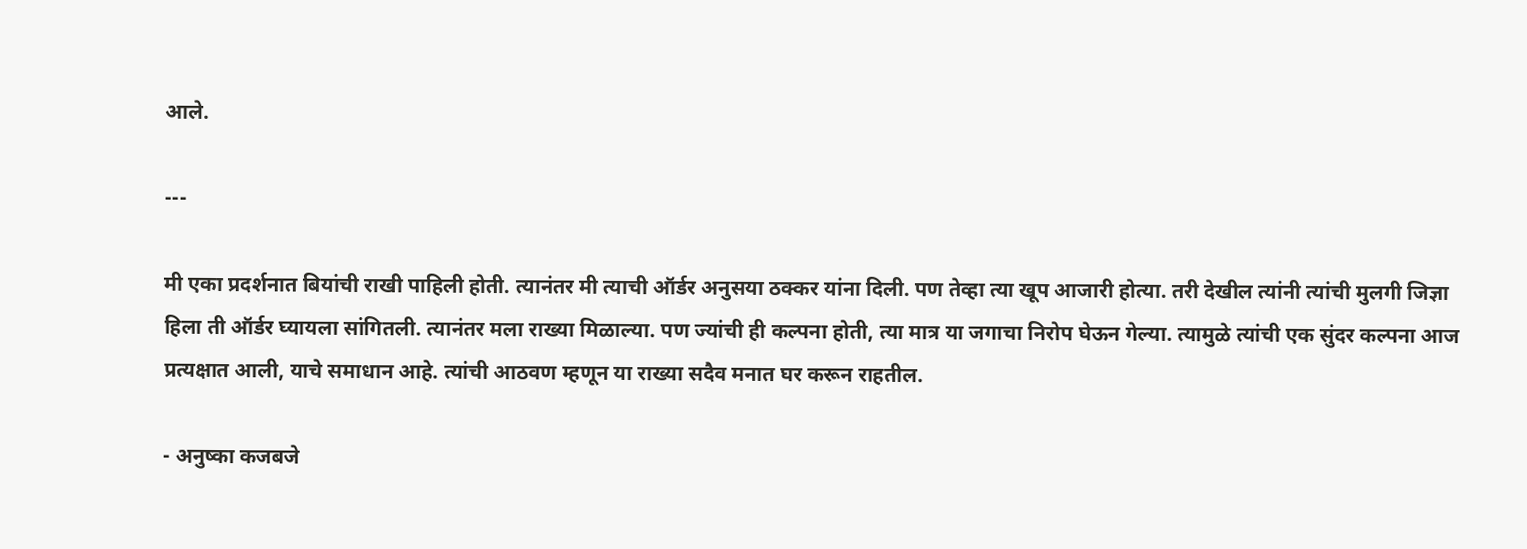आले.

---

मी एका प्रदर्शनात बियांची राखी पाहिली होती. त्यानंतर मी त्याची ऑर्डर अनुसया ठक्कर यांना दिली. पण तेव्हा त्या खूप आजारी होत्या. तरी देखील त्यांनी त्यांची मुलगी जिज्ञा हिला ती ऑर्डर घ्यायला सांगितली. त्यानंतर मला राख्या मिळाल्या. पण ज्यांची ही कल्पना होती, त्या मात्र या जगाचा निरोप घेऊन गेल्या. त्यामुळे त्यांची एक सुंदर कल्पना आज प्रत्यक्षात आली, याचे समाधान आहे. त्यांची आठवण म्हणून या राख्या सदैव मनात घर करून राहतील.

- अनुष्का कजबजे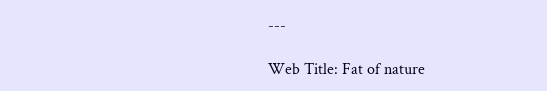---

Web Title: Fat of nature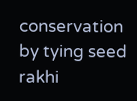conservation by tying seed rakhi